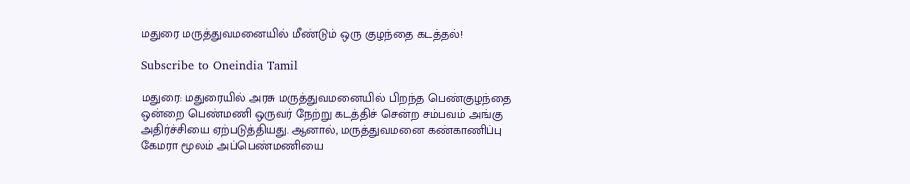மதுரை மருத்துவமனையில் மீண்டும் ஒரு குழந்தை கடத்தல்!

Subscribe to Oneindia Tamil

மதுரை: மதுரையில் அரசு மருத்துவமனையில் பிறந்த பெண்குழந்தை ஒன்றை பெண்மணி ஒருவர் நேற்று கடத்திச் சென்ற சம்பவம் அங்கு அதிர்ச்சியை ஏற்படுத்தியது. ஆனால், மருத்துவமனை கண்காணிப்பு கேமரா மூலம் அப்பெண்மணியை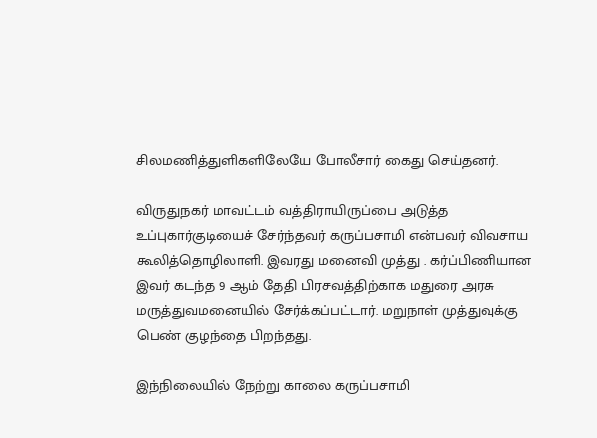சிலமணித்துளிகளிலேயே போலீசார் கைது செய்தனர்.

விருதுநகர் மாவட்டம் வத்திராயிருப்பை அடுத்த உப்புகார்குடியைச் சேர்ந்தவர் கருப்பசாமி என்பவர் விவசாய கூலித்தொழிலாளி. இவரது மனைவி முத்து . கர்ப்பிணியான இவர் கடந்த 9 ஆம் தேதி பிரசவத்திற்காக மதுரை அரசு மருத்துவமனையில் சேர்க்கப்பட்டார். மறுநாள் முத்துவுக்கு பெண் குழந்தை பிறந்தது.

இந்நிலையில் நேற்று காலை கருப்பசாமி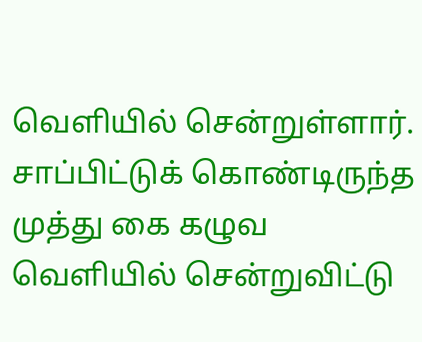வெளியில் சென்றுள்ளார். சாப்பிட்டுக் கொண்டிருந்த முத்து கை கழுவ வெளியில் சென்றுவிட்டு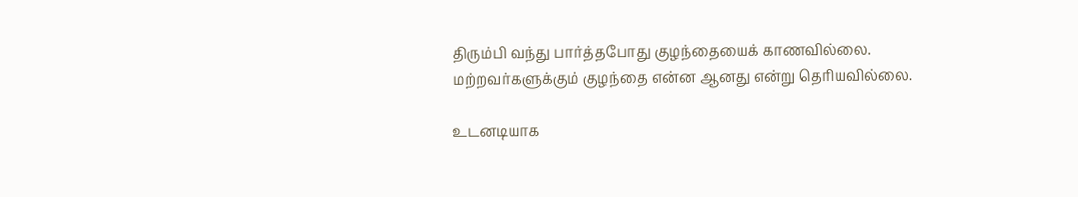திரும்பி வந்து பார்த்தபோது குழந்தையைக் காணவில்லை. மற்றவர்களுக்கும் குழந்தை என்ன ஆனது என்று தெரியவில்லை.

உடனடியாக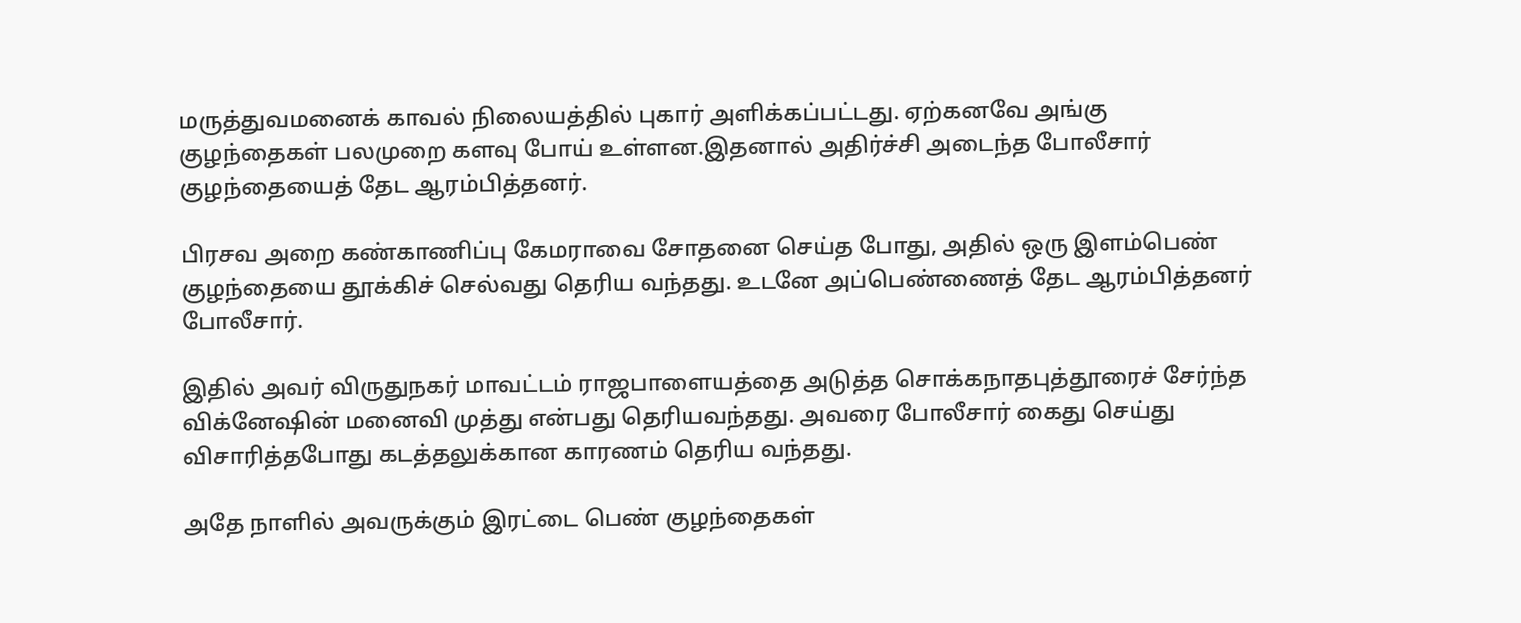மருத்துவமனைக் காவல் நிலையத்தில் புகார் அளிக்கப்பட்டது. ஏற்கனவே அங்கு குழந்தைகள் பலமுறை களவு போய் உள்ளன.இதனால் அதிர்ச்சி அடைந்த போலீசார் குழந்தையைத் தேட ஆரம்பித்தனர்.

பிரசவ அறை கண்காணிப்பு கேமராவை சோதனை செய்த போது, அதில் ஒரு இளம்பெண் குழந்தையை தூக்கிச் செல்வது தெரிய வந்தது. உடனே அப்பெண்ணைத் தேட ஆரம்பித்தனர் போலீசார்.

இதில் அவர் விருதுநகர் மாவட்டம் ராஜபாளையத்தை அடுத்த சொக்கநாதபுத்தூரைச் சேர்ந்த விக்னேஷின் மனைவி முத்து என்பது தெரியவந்தது. அவரை போலீசார் கைது செய்து விசாரித்தபோது கடத்தலுக்கான காரணம் தெரிய வந்தது.

அதே நாளில் அவருக்கும் இரட்டை பெண் குழந்தைகள்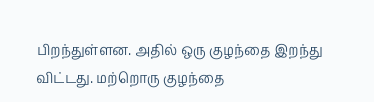பிறந்துள்ளன. அதில் ஒரு குழந்தை இறந்து விட்டது. மற்றொரு குழந்தை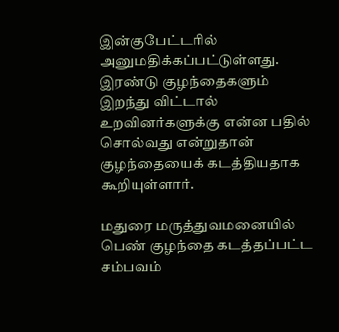இன்குபேட்டரில் அனுமதிக்கப்பட்டுள்ளது. இரண்டு குழந்தைகளும் இறந்து விட்டால் உறவினர்களுக்கு என்ன பதில் சொல்வது என்றுதான் குழந்தையைக் கடத்தியதாக கூறியுள்ளார்.

மதுரை மருத்துவமனையில் பெண் குழந்தை கடத்தப்பட்ட சம்பவம்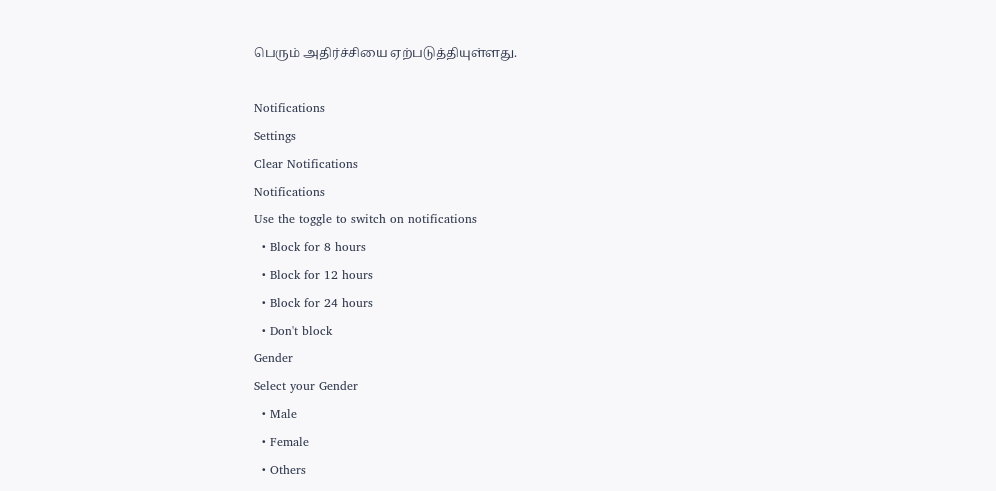பெரும் அதிர்ச்சியை ஏற்படுத்தியுள்ளது.

Notifications
Settings
Clear Notifications
Notifications
Use the toggle to switch on notifications
  • Block for 8 hours
  • Block for 12 hours
  • Block for 24 hours
  • Don't block
Gender
Select your Gender
  • Male
  • Female
  • Others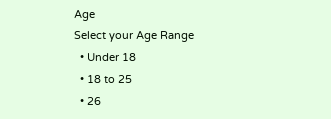Age
Select your Age Range
  • Under 18
  • 18 to 25
  • 26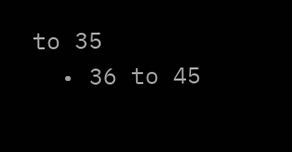to 35
  • 36 to 45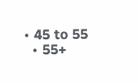• 45 to 55
  • 55+